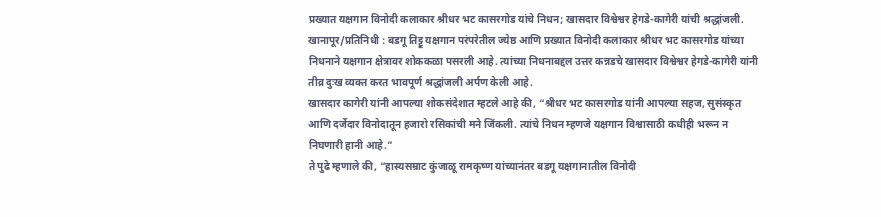प्रख्यात यक्षगान विनोदी कलाकार श्रीधर भट कासरगोड यांचे निधन; खासदार विश्वेश्वर हेगडे-कागेरी यांची श्रद्धांजली.
खानापूर/प्रतिनिधी : बडगू तिट्टू यक्षगान परंपरेतील ज्येष्ठ आणि प्रख्यात विनोदी कलाकार श्रीधर भट कासरगोड यांच्या निधनाने यक्षगान क्षेत्रावर शोककळा पसरली आहे. त्यांच्या निधनाबद्दल उत्तर कन्नडचे खासदार विश्वेश्वर हेगडे-कागेरी यांनी तीव्र दुःख व्यक्त करत भावपूर्ण श्रद्धांजली अर्पण केली आहे.
खासदार कागेरी यांनी आपल्या शोकसंदेशात म्हटले आहे की, “श्रीधर भट कासरगोड यांनी आपल्या सहज, सुसंस्कृत आणि दर्जेदार विनोदातून हजारो रसिकांची मने जिंकली. त्यांचे निधन म्हणजे यक्षगान विश्वासाठी कधीही भरून न निघणारी हानी आहे.”
ते पुढे म्हणाले की, “हास्यसम्राट कुंजाळू रामकृष्ण यांच्यानंतर बडगू यक्षगानातील विनोदी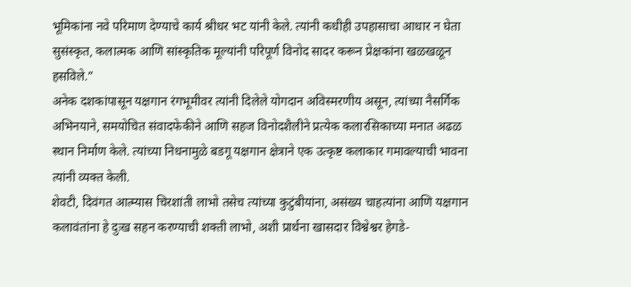भूमिकांना नवे परिमाण देण्याचे कार्य श्रीधर भट यांनी केले. त्यांनी कधीही उपहासाचा आधार न घेता सुसंस्कृत, कलात्मक आणि सांस्कृतिक मूल्यांनी परिपूर्ण विनोद सादर करून प्रेक्षकांना खळखळून हसविले.”
अनेक दशकांपासून यक्षगान रंगभूमीवर त्यांनी दिलेले योगदान अविस्मरणीय असून, त्यांच्या नैसर्गिक अभिनयाने, समयोचित संवादफेकीने आणि सहज विनोदशैलीने प्रत्येक कलारसिकाच्या मनात अढळ स्थान निर्माण केले. त्यांच्या निधनामुळे बडगू यक्षगान क्षेत्राने एक उत्कृष्ट कलाकार गमावल्याची भावना त्यांनी व्यक्त केली.
शेवटी, दिवंगत आत्म्यास चिरशांती लाभो तसेच त्यांच्या कुटुंबीयांना, असंख्य चाहत्यांना आणि यक्षगान कलावंतांना हे दुःख सहन करण्याची शक्ती लाभो, अशी प्रार्थना खासदार विश्वेश्वर हेगडे-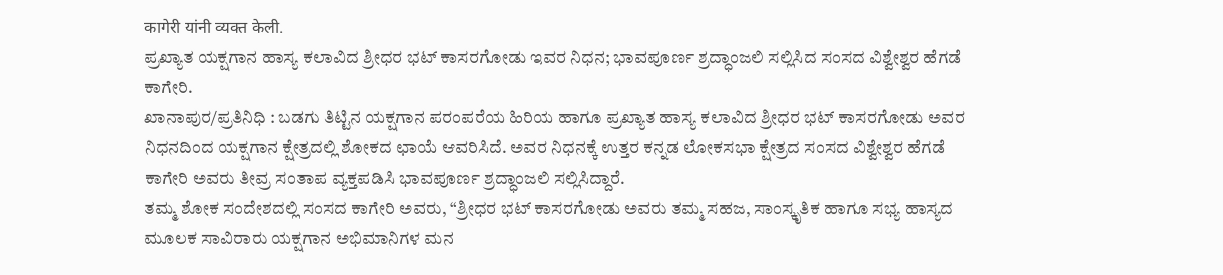कागेरी यांनी व्यक्त केली.
ಪ್ರಖ್ಯಾತ ಯಕ್ಷಗಾನ ಹಾಸ್ಯ ಕಲಾವಿದ ಶ್ರೀಧರ ಭಟ್ ಕಾಸರಗೋಡು ಇವರ ನಿಧನ; ಭಾವಪೂರ್ಣ ಶ್ರದ್ಧಾಂಜಲಿ ಸಲ್ಲಿಸಿದ ಸಂಸದ ವಿಶ್ವೇಶ್ವರ ಹೆಗಡೆ ಕಾಗೇರಿ.
ಖಾನಾಪುರ/ಪ್ರತಿನಿಧಿ : ಬಡಗು ತಿಟ್ಟಿನ ಯಕ್ಷಗಾನ ಪರಂಪರೆಯ ಹಿರಿಯ ಹಾಗೂ ಪ್ರಖ್ಯಾತ ಹಾಸ್ಯ ಕಲಾವಿದ ಶ್ರೀಧರ ಭಟ್ ಕಾಸರಗೋಡು ಅವರ ನಿಧನದಿಂದ ಯಕ್ಷಗಾನ ಕ್ಷೇತ್ರದಲ್ಲಿ ಶೋಕದ ಛಾಯೆ ಆವರಿಸಿದೆ. ಅವರ ನಿಧನಕ್ಕೆ ಉತ್ತರ ಕನ್ನಡ ಲೋಕಸಭಾ ಕ್ಷೇತ್ರದ ಸಂಸದ ವಿಶ್ವೇಶ್ವರ ಹೆಗಡೆ ಕಾಗೇರಿ ಅವರು ತೀವ್ರ ಸಂತಾಪ ವ್ಯಕ್ತಪಡಿಸಿ ಭಾವಪೂರ್ಣ ಶ್ರದ್ಧಾಂಜಲಿ ಸಲ್ಲಿಸಿದ್ದಾರೆ.
ತಮ್ಮ ಶೋಕ ಸಂದೇಶದಲ್ಲಿ ಸಂಸದ ಕಾಗೇರಿ ಅವರು, “ಶ್ರೀಧರ ಭಟ್ ಕಾಸರಗೋಡು ಅವರು ತಮ್ಮ ಸಹಜ, ಸಾಂಸ್ಕೃತಿಕ ಹಾಗೂ ಸಭ್ಯ ಹಾಸ್ಯದ ಮೂಲಕ ಸಾವಿರಾರು ಯಕ್ಷಗಾನ ಅಭಿಮಾನಿಗಳ ಮನ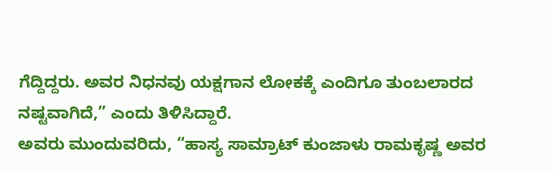ಗೆದ್ದಿದ್ದರು. ಅವರ ನಿಧನವು ಯಕ್ಷಗಾನ ಲೋಕಕ್ಕೆ ಎಂದಿಗೂ ತುಂಬಲಾರದ ನಷ್ಟವಾಗಿದೆ,” ಎಂದು ತಿಳಿಸಿದ್ದಾರೆ.
ಅವರು ಮುಂದುವರಿದು, “ಹಾಸ್ಯ ಸಾಮ್ರಾಟ್ ಕುಂಜಾಳು ರಾಮಕೃಷ್ಣ ಅವರ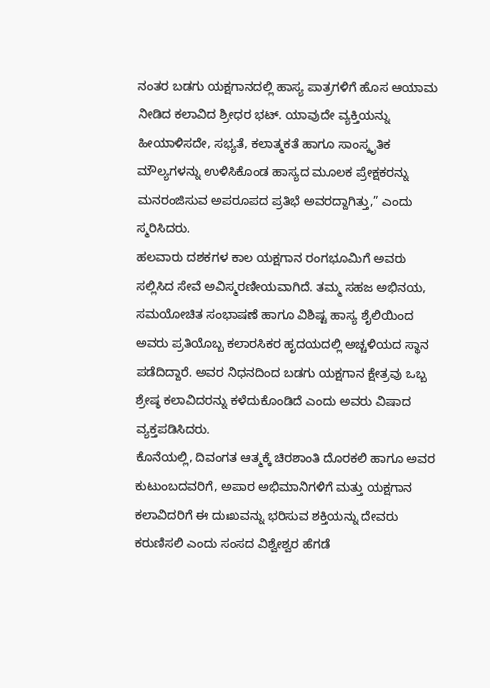ನಂತರ ಬಡಗು ಯಕ್ಷಗಾನದಲ್ಲಿ ಹಾಸ್ಯ ಪಾತ್ರಗಳಿಗೆ ಹೊಸ ಆಯಾಮ ನೀಡಿದ ಕಲಾವಿದ ಶ್ರೀಧರ ಭಟ್. ಯಾವುದೇ ವ್ಯಕ್ತಿಯನ್ನು ಹೀಯಾಳಿಸದೇ, ಸಭ್ಯತೆ, ಕಲಾತ್ಮಕತೆ ಹಾಗೂ ಸಾಂಸ್ಕೃತಿಕ ಮೌಲ್ಯಗಳನ್ನು ಉಳಿಸಿಕೊಂಡ ಹಾಸ್ಯದ ಮೂಲಕ ಪ್ರೇಕ್ಷಕರನ್ನು ಮನರಂಜಿಸುವ ಅಪರೂಪದ ಪ್ರತಿಭೆ ಅವರದ್ದಾಗಿತ್ತು,” ಎಂದು ಸ್ಮರಿಸಿದರು.
ಹಲವಾರು ದಶಕಗಳ ಕಾಲ ಯಕ್ಷಗಾನ ರಂಗಭೂಮಿಗೆ ಅವರು ಸಲ್ಲಿಸಿದ ಸೇವೆ ಅವಿಸ್ಮರಣೀಯವಾಗಿದೆ. ತಮ್ಮ ಸಹಜ ಅಭಿನಯ, ಸಮಯೋಚಿತ ಸಂಭಾಷಣೆ ಹಾಗೂ ವಿಶಿಷ್ಟ ಹಾಸ್ಯ ಶೈಲಿಯಿಂದ ಅವರು ಪ್ರತಿಯೊಬ್ಬ ಕಲಾರಸಿಕರ ಹೃದಯದಲ್ಲಿ ಅಚ್ಚಳಿಯದ ಸ್ಥಾನ ಪಡೆದಿದ್ದಾರೆ. ಅವರ ನಿಧನದಿಂದ ಬಡಗು ಯಕ್ಷಗಾನ ಕ್ಷೇತ್ರವು ಒಬ್ಬ ಶ್ರೇಷ್ಠ ಕಲಾವಿದರನ್ನು ಕಳೆದುಕೊಂಡಿದೆ ಎಂದು ಅವರು ವಿಷಾದ ವ್ಯಕ್ತಪಡಿಸಿದರು.
ಕೊನೆಯಲ್ಲಿ, ದಿವಂಗತ ಆತ್ಮಕ್ಕೆ ಚಿರಶಾಂತಿ ದೊರಕಲಿ ಹಾಗೂ ಅವರ ಕುಟುಂಬದವರಿಗೆ, ಅಪಾರ ಅಭಿಮಾನಿಗಳಿಗೆ ಮತ್ತು ಯಕ್ಷಗಾನ ಕಲಾವಿದರಿಗೆ ಈ ದುಃಖವನ್ನು ಭರಿಸುವ ಶಕ್ತಿಯನ್ನು ದೇವರು ಕರುಣಿಸಲಿ ಎಂದು ಸಂಸದ ವಿಶ್ವೇಶ್ವರ ಹೆಗಡೆ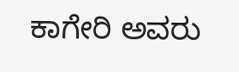ಕಾಗೇರಿ ಅವರು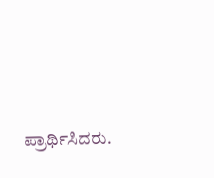ಪ್ರಾರ್ಥಿಸಿದರು.